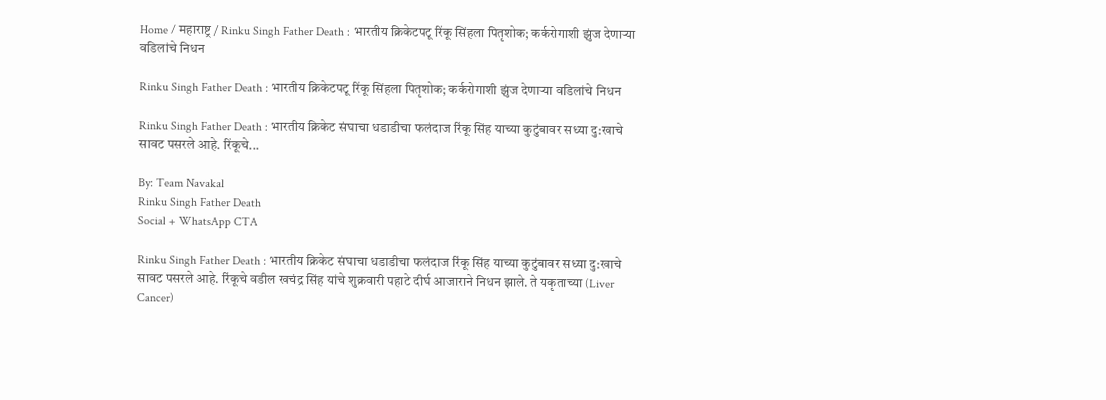Home / महाराष्ट्र / Rinku Singh Father Death : भारतीय क्रिकेटपटू रिंकू सिंहला पितृशोक; कर्करोगाशी झुंज देणाऱ्या वडिलांचे निधन

Rinku Singh Father Death : भारतीय क्रिकेटपटू रिंकू सिंहला पितृशोक; कर्करोगाशी झुंज देणाऱ्या वडिलांचे निधन

Rinku Singh Father Death : भारतीय क्रिकेट संघाचा धडाडीचा फलंदाज रिंकू सिंह याच्या कुटुंबावर सध्या दु:खाचे सावट पसरले आहे. रिंकूचे...

By: Team Navakal
Rinku Singh Father Death
Social + WhatsApp CTA

Rinku Singh Father Death : भारतीय क्रिकेट संघाचा धडाडीचा फलंदाज रिंकू सिंह याच्या कुटुंबावर सध्या दु:खाचे सावट पसरले आहे. रिंकूचे वडील खचंद्र सिंह यांचे शुक्रवारी पहाटे दीर्घ आजाराने निधन झाले. ते यकृताच्या (Liver Cancer)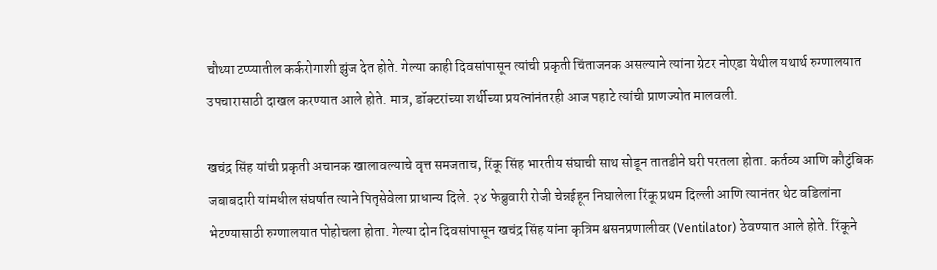चौथ्या टप्प्यातील कर्करोगाशी झुंज देत होते. गेल्या काही दिवसांपासून त्यांची प्रकृती चिंताजनक असल्याने त्यांना ग्रेटर नोएडा येथील यथार्थ रुग्णालयात उपचारासाठी दाखल करण्यात आले होते. मात्र, डॉक्टरांच्या शर्थीच्या प्रयत्नांनंतरही आज पहाटे त्यांची प्राणज्योत मालवली.

खचंद्र सिंह यांची प्रकृती अचानक खालावल्याचे वृत्त समजताच, रिंकू सिंह भारतीय संघाची साथ सोडून तातडीने घरी परतला होता. कर्तव्य आणि कौटुंबिक जबाबदारी यांमधील संघर्षात त्याने पितृसेवेला प्राधान्य दिले. २४ फेब्रुवारी रोजी चेन्नईहून निघालेला रिंकू प्रथम दिल्ली आणि त्यानंतर थेट वडिलांना भेटण्यासाठी रुग्णालयात पोहोचला होता. गेल्या दोन दिवसांपासून खचंद्र सिंह यांना कृत्रिम श्वसनप्रणालीवर (Ventilator) ठेवण्यात आले होते. रिंकूने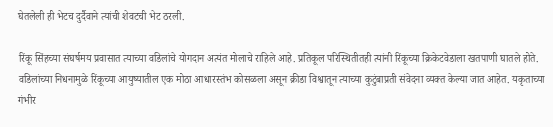घेतलेली ही भेटच दुर्दैवाने त्यांची शेवटची भेट ठरली.

रिंकू सिंहच्या संघर्षमय प्रवासात त्याच्या वडिलांचे योगदान अत्यंत मोलाचे राहिले आहे. प्रतिकूल परिस्थितीतही त्यांनी रिंकूच्या क्रिकेटवेडाला खतपाणी घातले होते. वडिलांच्या निधनामुळे रिंकूच्या आयुष्यातील एक मोठा आधारस्तंभ कोसळला असून क्रीडा विश्वातून त्याच्या कुटुंबाप्रती संवेदना व्यक्त केल्या जात आहेत. यकृताच्या गंभीर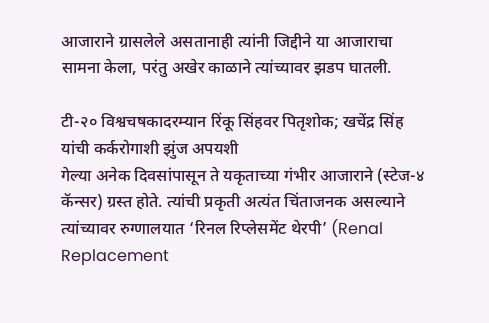आजाराने ग्रासलेले असतानाही त्यांनी जिद्दीने या आजाराचा सामना केला, परंतु अखेर काळाने त्यांच्यावर झडप घातली.

टी-२० विश्वचषकादरम्यान रिंकू सिंहवर पितृशोक; खचेंद्र सिंह यांची कर्करोगाशी झुंज अपयशी
गेल्या अनेक दिवसांपासून ते यकृताच्या गंभीर आजाराने (स्टेज-४ कॅन्सर) ग्रस्त होते. त्यांची प्रकृती अत्यंत चिंताजनक असल्याने त्यांच्यावर रुग्णालयात ‘रिनल रिप्लेसमेंट थेरपी’ (Renal Replacement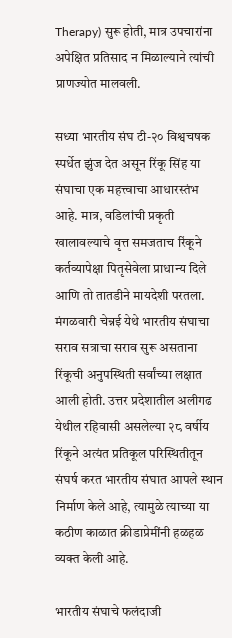Therapy) सुरू होती, मात्र उपचारांना अपेक्षित प्रतिसाद न मिळाल्याने त्यांची प्राणज्योत मालवली.

सध्या भारतीय संघ टी-२० विश्वचषक स्पर्धेत झुंज देत असून रिंकू सिंह या संघाचा एक महत्त्वाचा आधारस्तंभ आहे. मात्र, वडिलांची प्रकृती खालावल्याचे वृत्त समजताच रिंकूने कर्तव्यापेक्षा पितृसेवेला प्राधान्य दिले आणि तो तातडीने मायदेशी परतला. मंगळवारी चेन्नई येथे भारतीय संघाचा सराव सत्राचा सराव सुरू असताना रिंकूची अनुपस्थिती सर्वांच्या लक्षात आली होती. उत्तर प्रदेशातील अलीगढ येथील रहिवासी असलेल्या २८ वर्षीय रिंकूने अत्यंत प्रतिकूल परिस्थितीतून संघर्ष करत भारतीय संघात आपले स्थान निर्माण केले आहे, त्यामुळे त्याच्या या कठीण काळात क्रीडाप्रेमींनी हळहळ व्यक्त केली आहे.

भारतीय संघाचे फलंदाजी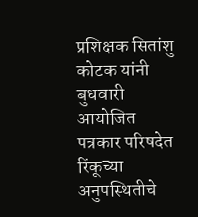प्रशिक्षक सितांशु कोटक यांनी बुधवारी आयोजित पत्रकार परिषदेत रिंकूच्या अनुपस्थितीचे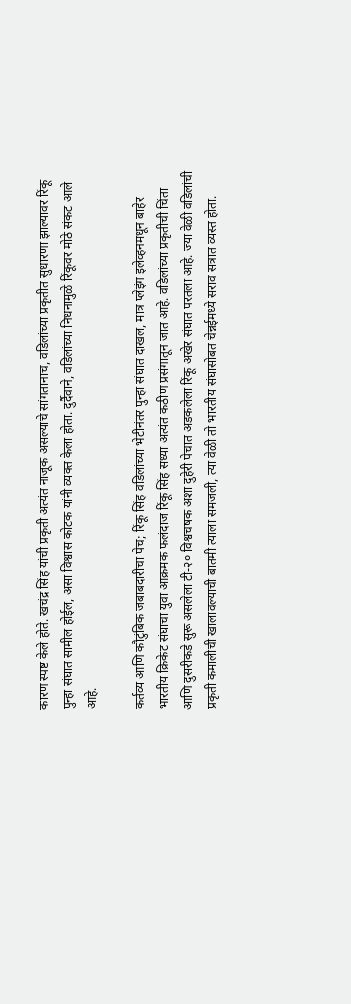कारण स्पष्ट केले होते. खचंद्र सिंह यांची प्रकृती अत्यंत नाजूक असल्याचे सांगतानाच, वडिलांच्या प्रकृतीत सुधारणा झाल्यावर रिंकू पुन्हा संघात सामील होईल, असा विश्वास कोटक यांनी व्यक्त केला होता. दुर्दैवाने, वडिलांच्या निधनामुळे रिंकूवर मोठे संकट आले आहे.

कर्तव्य आणि कौटुंबिक जबाबदारीचा पेच; रिंकू सिंह वडिलांच्या भेटीनंतर पुन्हा संघात दाखल, मात्र प्लेइंग इलेव्हनमधून बाहेर
भारतीय क्रिकेट संघाचा युवा आक्रमक फलंदाज रिंकू सिंह सध्या अत्यंत कठीण प्रसंगातून जात आहे. वडिलांच्या प्रकृतीची चिंता आणि दुसरीकडे सुरू असलेला टी-२० विश्वचषक अशा दुहेरी पेचात अडकलेला रिंकू अखेर संघात परतला आहे. ज्या वेळी वडिलांची प्रकृती कमालीची खालावल्याची बातमी त्याला समजली, त्या वेळी तो भारतीय संघासोबत चेन्नईमध्ये सराव सत्रात व्यस्त होता.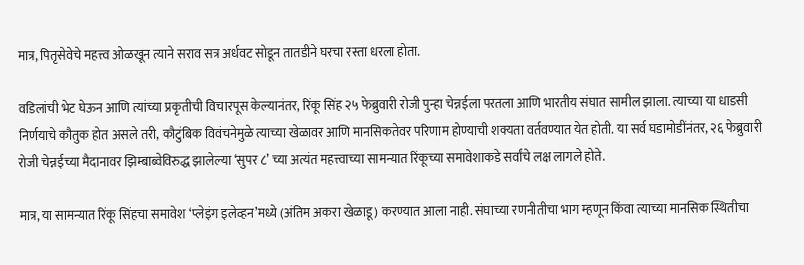मात्र, पितृसेवेचे महत्त्व ओळखून त्याने सराव सत्र अर्धवट सोडून तातडीने घरचा रस्ता धरला होता.

वडिलांची भेट घेऊन आणि त्यांच्या प्रकृतीची विचारपूस केल्यानंतर, रिंकू सिंह २५ फेब्रुवारी रोजी पुन्हा चेन्नईला परतला आणि भारतीय संघात सामील झाला. त्याच्या या धाडसी निर्णयाचे कौतुक होत असले तरी, कौटुंबिक विवंचनेमुळे त्याच्या खेळावर आणि मानसिकतेवर परिणाम होण्याची शक्यता वर्तवण्यात येत होती. या सर्व घडामोडींनंतर, २६ फेब्रुवारी रोजी चेन्नईच्या मैदानावर झिम्बाब्वेविरुद्ध झालेल्या ‘सुपर ८’ च्या अत्यंत महत्त्वाच्या सामन्यात रिंकूच्या समावेशाकडे सर्वांचे लक्ष लागले होते.

मात्र, या सामन्यात रिंकू सिंहचा समावेश ‘प्लेइंग इलेव्हन’मध्ये (अंतिम अकरा खेळाडू) करण्यात आला नाही. संघाच्या रणनीतीचा भाग म्हणून किंवा त्याच्या मानसिक स्थितीचा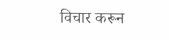विचार करून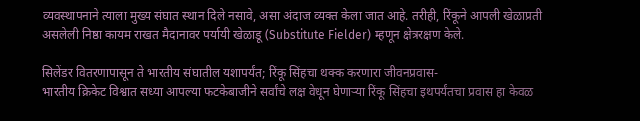व्यवस्थापनाने त्याला मुख्य संघात स्थान दिले नसावे, असा अंदाज व्यक्त केला जात आहे. तरीही, रिंकूने आपली खेळाप्रती असलेली निष्ठा कायम राखत मैदानावर पर्यायी खेळाडू (Substitute Fielder) म्हणून क्षेत्ररक्षण केले.

सिलेंडर वितरणापासून ते भारतीय संघातील यशापर्यंत; रिंकू सिंहचा थक्क करणारा जीवनप्रवास-
भारतीय क्रिकेट विश्वात सध्या आपल्या फटकेबाजीने सर्वांचे लक्ष वेधून घेणाऱ्या रिंकू सिंहचा इथपर्यंतचा प्रवास हा केवळ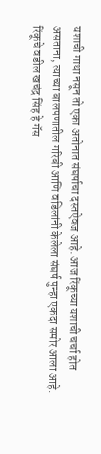यशाची गाथा नसून तो एका अतोनात संघर्षाचा दस्तऐवज आहे. आज रिंकूच्या यशाची चर्चा होत असताना, त्याच्या बालपणातील गरिबी आणि वडिलांनी केलेला संघर्ष पुन्हा एकदा समोर आला आहे. रिंकूचे वडील खचंद्र सिंह हे गॅस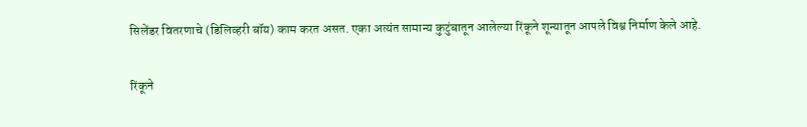सिलेंडर वितरणाचे (डिलिव्हरी बॉय) काम करत असत. एका अत्यंत सामान्य कुटुंबातून आलेल्या रिंकूने शून्यातून आपले विश्व निर्माण केले आहे.

रिंकूने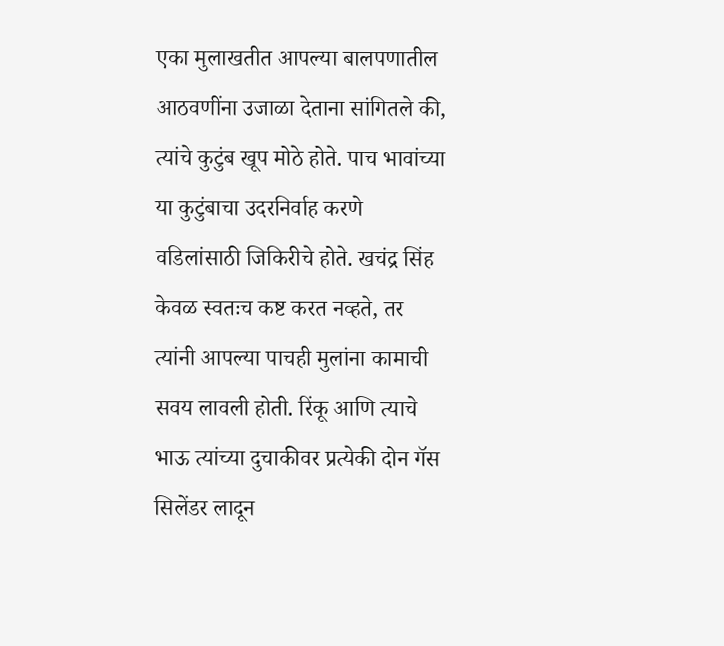एका मुलाखतीत आपल्या बालपणातील आठवणींना उजाळा देताना सांगितले की, त्यांचे कुटुंब खूप मोठे होते. पाच भावांच्या या कुटुंबाचा उदरनिर्वाह करणे वडिलांसाठी जिकिरीचे होते. खचंद्र सिंह केवळ स्वतःच कष्ट करत नव्हते, तर त्यांनी आपल्या पाचही मुलांना कामाची सवय लावली होती. रिंकू आणि त्याचे भाऊ त्यांच्या दुचाकीवर प्रत्येकी दोन गॅस सिलेंडर लादून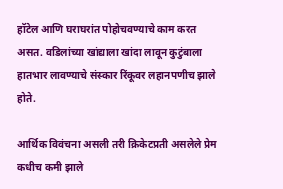हॉटेल आणि घराघरांत पोहोचवण्याचे काम करत असत. वडिलांच्या खांद्याला खांदा लावून कुटुंबाला हातभार लावण्याचे संस्कार रिंकूवर लहानपणीच झाले होते.

आर्थिक विवंचना असली तरी क्रिकेटप्रती असलेले प्रेम कधीच कमी झाले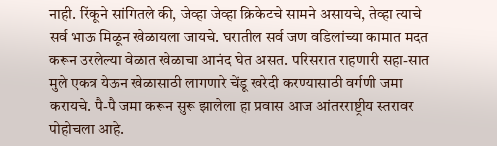नाही. रिंकूने सांगितले की, जेव्हा जेव्हा क्रिकेटचे सामने असायचे, तेव्हा त्याचे सर्व भाऊ मिळून खेळायला जायचे. घरातील सर्व जण वडिलांच्या कामात मदत करून उरलेल्या वेळात खेळाचा आनंद घेत असत. परिसरात राहणारी सहा-सात मुले एकत्र येऊन खेळासाठी लागणारे चेंडू खरेदी करण्यासाठी वर्गणी जमा करायचे. पै-पै जमा करून सुरू झालेला हा प्रवास आज आंतरराष्ट्रीय स्तरावर पोहोचला आहे.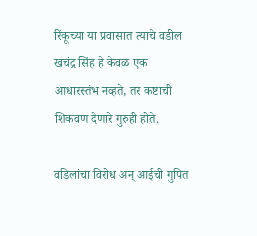रिंकूच्या या प्रवासात त्याचे वडील खचंद्र सिंह हे केवळ एक आधारस्तंभ नव्हते, तर कष्टाची शिकवण देणारे गुरुही होते.

वडिलांचा विरोध अन् आईची गुपित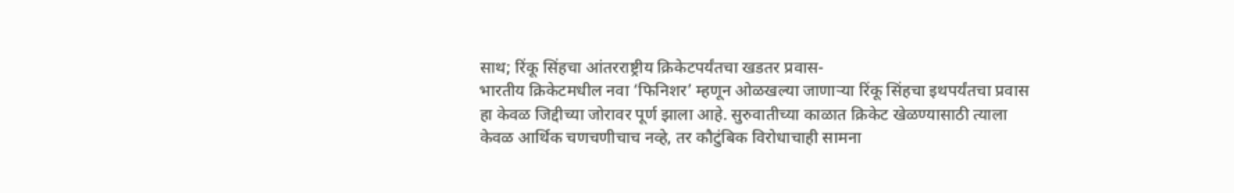साथ; रिंकू सिंहचा आंतरराष्ट्रीय क्रिकेटपर्यंतचा खडतर प्रवास-
भारतीय क्रिकेटमधील नवा ‘फिनिशर’ म्हणून ओळखल्या जाणाऱ्या रिंकू सिंहचा इथपर्यंतचा प्रवास हा केवळ जिद्दीच्या जोरावर पूर्ण झाला आहे. सुरुवातीच्या काळात क्रिकेट खेळण्यासाठी त्याला केवळ आर्थिक चणचणीचाच नव्हे, तर कौटुंबिक विरोधाचाही सामना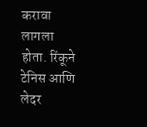करावा लागला होता. रिंकूने टेनिस आणि लेदर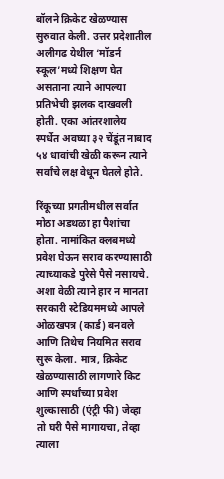बॉलने क्रिकेट खेळण्यास सुरुवात केली. उत्तर प्रदेशातील अलीगढ येथील ‘मॉडर्न स्कूल’मध्ये शिक्षण घेत असताना त्याने आपल्या प्रतिभेची झलक दाखवली होती. एका आंतरशालेय स्पर्धेत अवघ्या ३२ चेंडूंत नाबाद ५४ धावांची खेळी करून त्याने सर्वांचे लक्ष वेधून घेतले होते.

रिंकूच्या प्रगतीमधील सर्वात मोठा अडथळा हा पैशांचा होता. नामांकित क्लबमध्ये प्रवेश घेऊन सराव करण्यासाठी त्याच्याकडे पुरेसे पैसे नसायचे. अशा वेळी त्याने हार न मानता सरकारी स्टेडियममध्ये आपले ओळखपत्र (कार्ड) बनवले आणि तिथेच नियमित सराव सुरू केला. मात्र, क्रिकेट खेळण्यासाठी लागणारे किट आणि स्पर्धांच्या प्रवेश शुल्कासाठी (एंट्री फी) जेव्हा तो घरी पैसे मागायचा, तेव्हा त्याला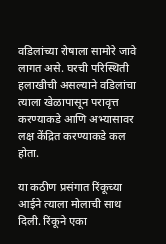वडिलांच्या रोषाला सामोरे जावे लागत असे. घरची परिस्थिती हलाखीची असल्याने वडिलांचा त्याला खेळापासून परावृत्त करण्याकडे आणि अभ्यासावर लक्ष केंद्रित करण्याकडे कल होता.

या कठीण प्रसंगात रिंकूच्या आईने त्याला मोलाची साथ दिली. रिंकूने एका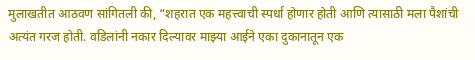मुलाखतीत आठवण सांगितली की, “शहरात एक महत्त्वाची स्पर्धा होणार होती आणि त्यासाठी मला पैशांची अत्यंत गरज होती. वडिलांनी नकार दिल्यावर माझ्या आईने एका दुकानातून एक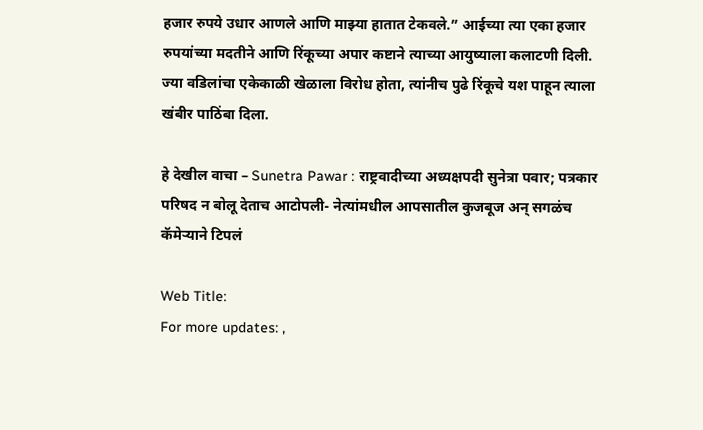हजार रुपये उधार आणले आणि माझ्या हातात टेकवले.” आईच्या त्या एका हजार रुपयांच्या मदतीने आणि रिंकूच्या अपार कष्टाने त्याच्या आयुष्याला कलाटणी दिली. ज्या वडिलांचा एकेकाळी खेळाला विरोध होता, त्यांनीच पुढे रिंकूचे यश पाहून त्याला खंबीर पाठिंबा दिला.

हे देखील वाचा – Sunetra Pawar : राष्ट्रवादीच्या अध्यक्षपदी सुनेत्रा पवार; पत्रकार परिषद न बोलू देताच आटोपली- नेत्यांमधील आपसातील कुजबूज अन् सगळंच कॅमेऱ्याने टिपलं

Web Title:
For more updates: ,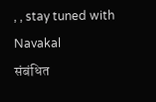, , stay tuned with Navakal
संबंधित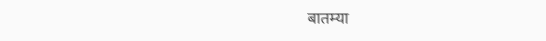बातम्या